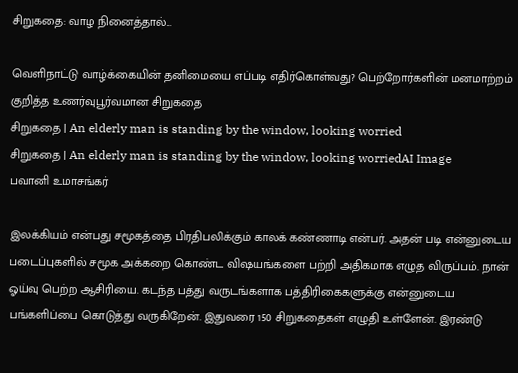சிறுகதை: வாழ நினைத்தால்...

வெளிநாட்டு வாழ்க்கையின் தனிமையை எப்படி எதிர்கொள்வது? பெற்றோர்களின் மனமாற்றம் குறித்த உணர்வுபூர்வமான சிறுகதை
சிறுகதை | An elderly man is standing by the window, looking worried
சிறுகதை | An elderly man is standing by the window, looking worriedAI Image
பவானி உமாசங்கர்

இலக்கியம் என்பது சமூகத்தை பிரதிபலிக்கும் காலக் கண்ணாடி என்பர். அதன் படி என்னுடைய படைப்புகளில் சமூக அக்கறை கொண்ட விஷயங்களை பற்றி அதிகமாக எழுத விருப்பம். நான் ஓய்வு பெற்ற ஆசிரியை. கடந்த பத்து வருடங்களாக பத்திரிகைகளுக்கு என்னுடைய பங்களிப்பை கொடுத்து வருகிறேன். இதுவரை 150 சிறுகதைகள் எழுதி உள்ளேன். இரண்டு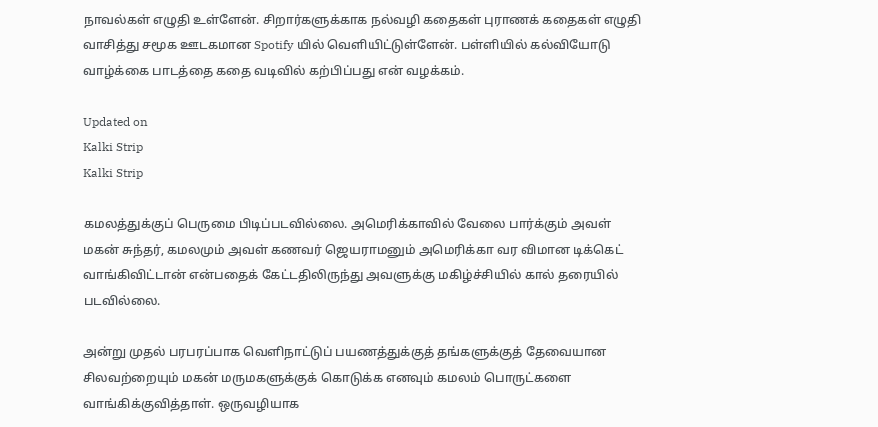நாவல்கள் எழுதி உள்ளேன். சிறார்களுக்காக நல்வழி கதைகள் புராணக் கதைகள் எழுதி வாசித்து சமூக ஊடகமான Spotify யில் வெளியிட்டுள்ளேன். பள்ளியில் கல்வியோடு வாழ்க்கை பாடத்தை கதை வடிவில் கற்பிப்பது என் வழக்கம்.

Updated on
Kalki Strip
Kalki Strip

கமலத்துக்குப் பெருமை பிடிப்படவில்லை. அமெரிக்காவில் வேலை பார்க்கும் அவள் மகன் சுந்தர், கமலமும் அவள் கணவர் ஜெயராமனும் அமெரிக்கா வர விமான டிக்கெட் வாங்கிவிட்டான் என்பதைக் கேட்டதிலிருந்து அவளுக்கு மகிழ்ச்சியில் கால் தரையில் படவில்லை.

அன்று முதல் பரபரப்பாக வெளிநாட்டுப் பயணத்துக்குத் தங்களுக்குத் தேவையான சிலவற்றையும் மகன் மருமகளுக்குக் கொடுக்க எனவும் கமலம் பொருட்களை வாங்கிக்குவித்தாள். ஒருவழியாக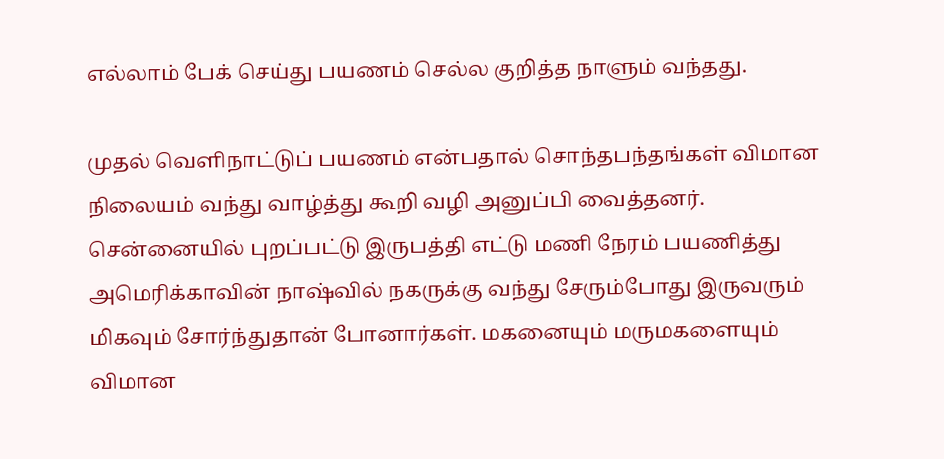எல்லாம் பேக் செய்து பயணம் செல்ல குறித்த நாளும் வந்தது.

முதல் வெளிநாட்டுப் பயணம் என்பதால் சொந்தபந்தங்கள் விமான நிலையம் வந்து வாழ்த்து கூறி வழி அனுப்பி வைத்தனர். சென்னையில் புறப்பட்டு இருபத்தி எட்டு மணி நேரம் பயணித்து அமெரிக்காவின் நாஷ்வில் நகருக்கு வந்து சேரும்போது இருவரும் மிகவும் சோர்ந்துதான் போனார்கள். மகனையும் மருமகளையும் விமான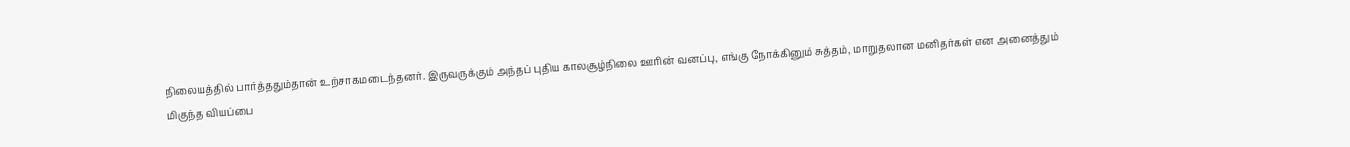நிலையத்தில் பார்த்ததும்தான் உற்சாகமடைந்தனர். இருவருக்கும் அந்தப் புதிய காலசூழ்நிலை ஊரின் வனப்பு, எங்கு நோக்கினும் சுத்தம், மாறுதலான மனிதர்கள் என அனைத்தும் மிகுந்த வியப்பை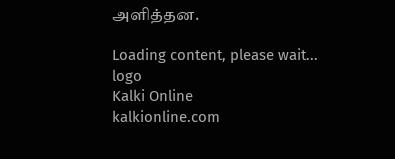அளித்தன.

Loading content, please wait...
logo
Kalki Online
kalkionline.com